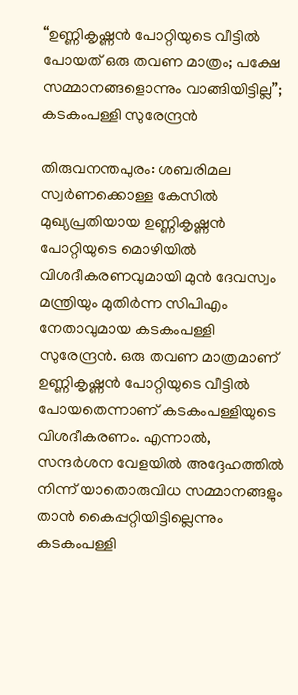“ഉണ്ണികൃഷ്ണൻ പോറ്റിയുടെ വീട്ടില്‍ പോയത് ഒരു തവണ മാത്രം; പക്ഷേ സമ്മാനങ്ങളൊന്നും വാങ്ങിയിട്ടില്ല”; കടകംപള്ളി സുരേന്ദ്രൻ

തിരുവനന്തപുരം: ശബരിമല സ്വർണക്കൊള്ള കേസിൽ മുഖ്യപ്രതിയായ ഉണ്ണികൃഷ്ണൻ പോറ്റിയുടെ മൊഴിയിൽ വിശദീകരണവുമായി മുൻ ദേവസ്വം മന്ത്രിയും മുതിർന്ന സിപിഎം നേതാവുമായ കടകംപള്ളി സുരേന്ദ്രൻ. ഒരു തവണ മാത്രമാണ് ഉണ്ണികൃഷ്ണൻ പോറ്റിയുടെ വീട്ടിൽ പോയതെന്നാണ് കടകംപള്ളിയുടെ വിശദീകരണം. എന്നാൽ, സന്ദർശന വേളയിൽ അദ്ദേഹത്തിൽ നിന്ന് യാതൊരുവിധ സമ്മാനങ്ങളും താൻ കൈപ്പറ്റിയിട്ടില്ലെന്നും കടകംപള്ളി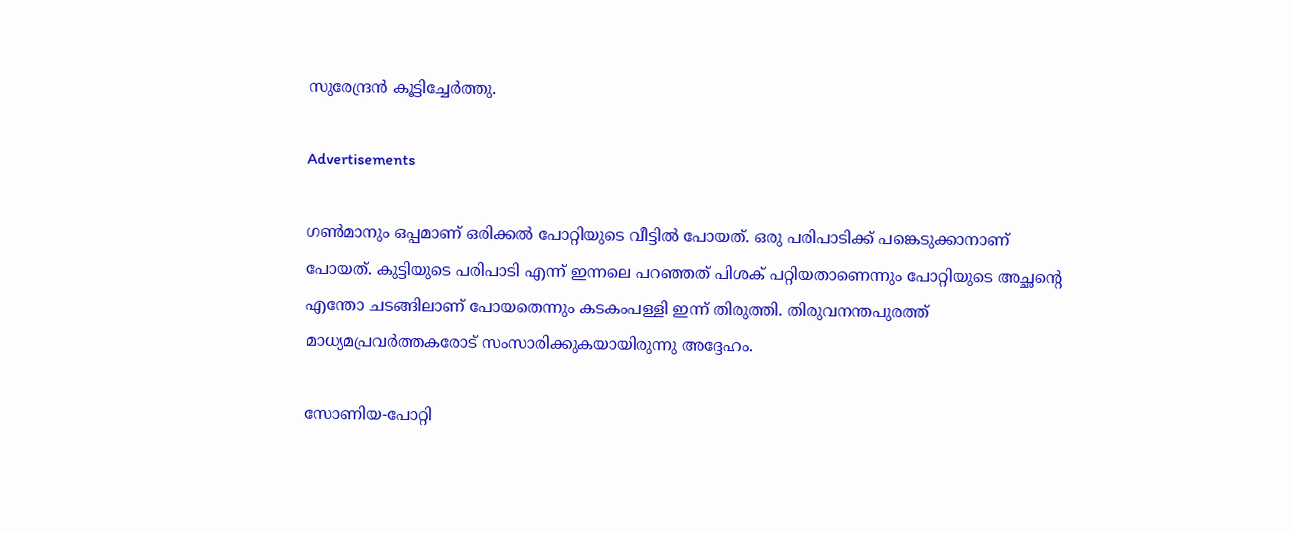സുരേന്ദ്രൻ കൂട്ടിച്ചേർത്തു.

Advertisements

ഗൺമാനും ഒപ്പമാണ് ഒരിക്കല്‍ പോറ്റിയുടെ വീട്ടില്‍ പോയത്. ഒരു പരിപാടിക്ക് പങ്കെടുക്കാനാണ് പോയത്. കുട്ടിയുടെ പരിപാടി എന്ന് ഇന്നലെ പറഞ്ഞത് പിശക് പറ്റിയതാണെന്നും പോറ്റിയുടെ അച്ഛൻ്റെ എന്തോ ചടങ്ങിലാണ് പോയതെന്നും കടകംപള്ളി ഇന്ന് തിരുത്തി. തിരുവനന്തപുരത്ത് മാധ്യമപ്രവർത്തകരോട് സംസാരിക്കുകയായിരുന്നു അദ്ദേഹം.

സോണിയ-പോറ്റി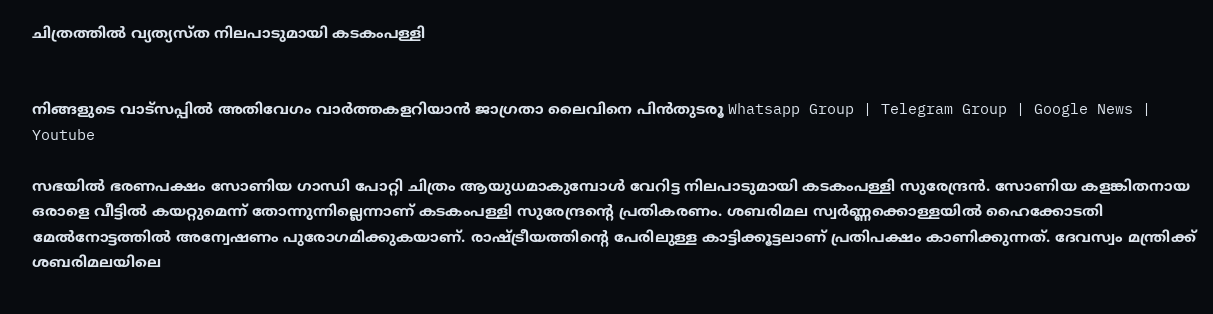ചിത്രത്തിൽ വ്യത്യസ്ത നിലപാടുമായി കടകംപള്ളി


നിങ്ങളുടെ വാട്സപ്പിൽ അതിവേഗം വാർത്തകളറിയാൻ ജാഗ്രതാ ലൈവിനെ പിൻതുടരൂ Whatsapp Group | Telegram Group | Google News | Youtube

സഭയിൽ ഭരണപക്ഷം സോണിയ ഗാന്ധി പോറ്റി ചിത്രം ആയുധമാകുമ്പോൾ വേറിട്ട നിലപാടുമായി കടകംപള്ളി സുരേന്ദ്രൻ. സോണിയ കളങ്കിതനായ ഒരാളെ വീട്ടിൽ കയറ്റുമെന്ന് തോന്നുന്നില്ലെന്നാണ് കടകംപള്ളി സുരേന്ദ്രൻ്റെ പ്രതികരണം. ശബരിമല സ്വർണ്ണക്കൊള്ളയിൽ ഹൈക്കോടതി മേൽനോട്ടത്തിൽ അന്വേഷണം പുരോഗമിക്കുകയാണ്. രാഷ്ട്രീയത്തിന്റെ പേരിലുള്ള കാട്ടിക്കൂട്ടലാണ് പ്രതിപക്ഷം കാണിക്കുന്നത്. ദേവസ്വം മന്ത്രിക്ക് ശബരിമലയിലെ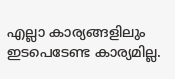എല്ലാ കാര്യങ്ങളിലും ഇടപെടേണ്ട കാര്യമില്ല.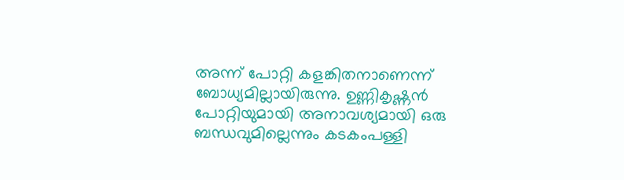അന്ന് പോറ്റി കളങ്കിതനാണെന്ന് ബോധ്യമില്ലായിരുന്നു. ഉണ്ണികൃഷ്ണൻ പോറ്റിയുമായി അനാവശ്യമായി ഒരു ബന്ധവുമില്ലെന്നും കടകംപള്ളി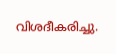വിശദീകരിച്ചു.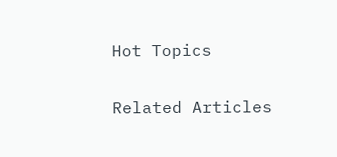Hot Topics

Related Articles